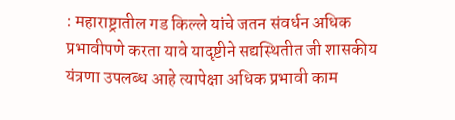: महाराष्ट्रातील गड किल्ले यांचे जतन संवर्धन अधिक प्रभावीपणे करता यावे यादृष्टीने सद्यस्थितीत जी शासकीय यंत्रणा उपलब्ध आहे त्यापेक्षा अधिक प्रभावी काम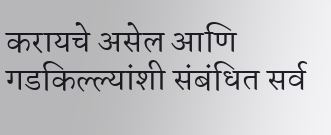करायचे असेल आणि गडकिल्ल्यांशी संबंधित सर्व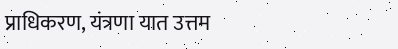प्राधिकरण, यंत्रणा यात उत्तम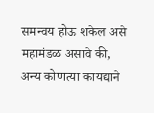समन्वय होऊ शकेल असे महामंडळ असावे की, अन्य कोणत्या कायद्याने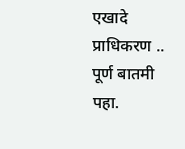एखादे प्राधिकरण ..
पूर्ण बातमी पहा.